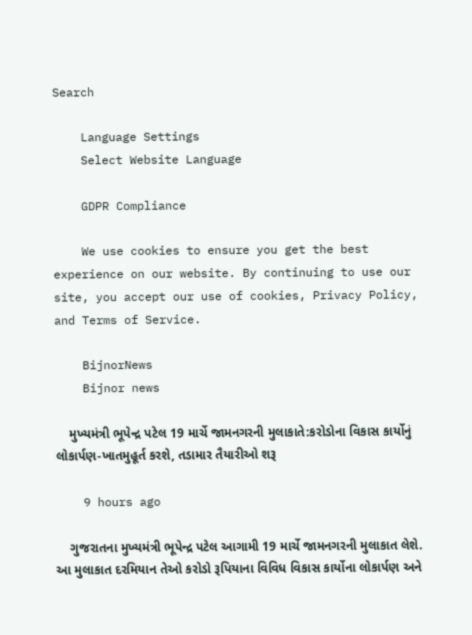Search

    Language Settings
    Select Website Language

    GDPR Compliance

    We use cookies to ensure you get the best experience on our website. By continuing to use our site, you accept our use of cookies, Privacy Policy, and Terms of Service.

    BijnorNews
    Bijnor news

    મુખ્યમંત્રી ભૂપેન્દ્ર પટેલ 19 માર્ચે જામનગરની મુલાકાતે:કરોડોના વિકાસ કાર્યોનું લોકાર્પણ-ખાતમુહૂર્ત કરશે, તડામાર તૈયારીઓ શરૂ

    9 hours ago

    ગુજરાતના મુખ્યમંત્રી ભૂપેન્દ્ર પટેલ આગામી 19 માર્ચે જામનગરની મુલાકાત લેશે. આ મુલાકાત દરમિયાન તેઓ કરોડો રૂપિયાના વિવિધ વિકાસ કાર્યોના લોકાર્પણ અને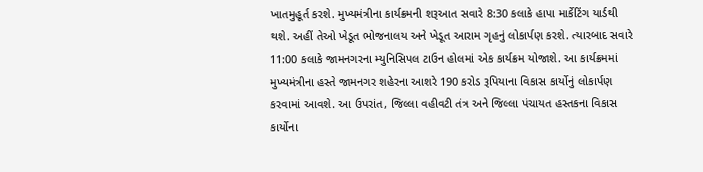ખાતમુહૂર્ત કરશે. મુખ્યમંત્રીના કાર્યક્રમની શરૂઆત સવારે 8:30 કલાકે હાપા માર્કેટિંગ યાર્ડથી થશે. અહીં તેઓ ખેડૂત ભોજનાલય અને ખેડૂત આરામ ગૃહનું લોકાર્પણ કરશે. ત્યારબાદ સવારે 11:00 કલાકે જામનગરના મ્યુનિસિપલ ટાઉન હોલમાં એક કાર્યક્રમ યોજાશે. આ કાર્યક્રમમાં મુખ્યમંત્રીના હસ્તે જામનગર શહેરના આશરે 190 કરોડ રૂપિયાના વિકાસ કાર્યોનું લોકાર્પણ કરવામાં આવશે. આ ઉપરાંત, જિલ્લા વહીવટી તંત્ર અને જિલ્લા પંચાયત હસ્તકના વિકાસ કાર્યોના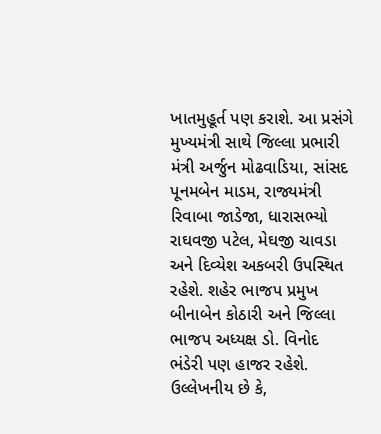ખાતમુહૂર્ત પણ કરાશે. આ પ્રસંગે મુખ્યમંત્રી સાથે જિલ્લા પ્રભારી મંત્રી અર્જુન મોઢવાડિયા, સાંસદ પૂનમબેન માડમ, રાજ્યમંત્રી રિવાબા જાડેજા, ધારાસભ્યો રાઘવજી પટેલ, મેઘજી ચાવડા અને દિવ્યેશ અકબરી ઉપસ્થિત રહેશે. શહેર ભાજપ પ્રમુખ બીનાબેન કોઠારી અને જિલ્લા ભાજપ અધ્યક્ષ ડો. વિનોદ ભંડેરી પણ હાજર રહેશે. ઉલ્લેખનીય છે કે,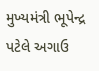મુખ્યમંત્રી ભૂપેન્દ્ર પટેલે અગાઉ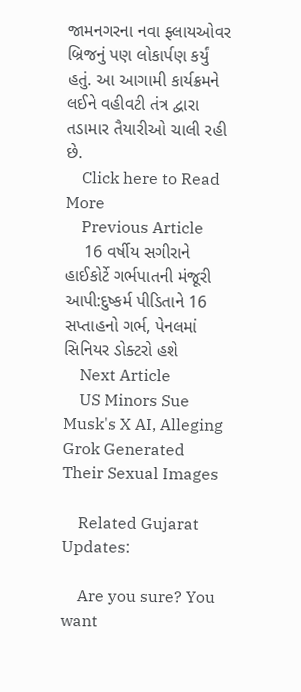જામનગરના નવા ફ્લાયઓવર બ્રિજનું પણ લોકાર્પણ કર્યું હતું. આ આગામી કાર્યક્રમને લઈને વહીવટી તંત્ર દ્વારા તડામાર તૈયારીઓ ચાલી રહી છે.
    Click here to Read More
    Previous Article
    16 વર્ષીય સગીરાને હાઈકોર્ટે ગર્ભપાતની મંજૂરી આપી:દુષ્કર્મ પીડિતાને 16 સપ્તાહનો ગર્ભ, પેનલમાં સિનિયર ડોક્ટરો હશે
    Next Article
    US Minors Sue Musk's X AI, Alleging Grok Generated Their Sexual Images

    Related Gujarat Updates:

    Are you sure? You want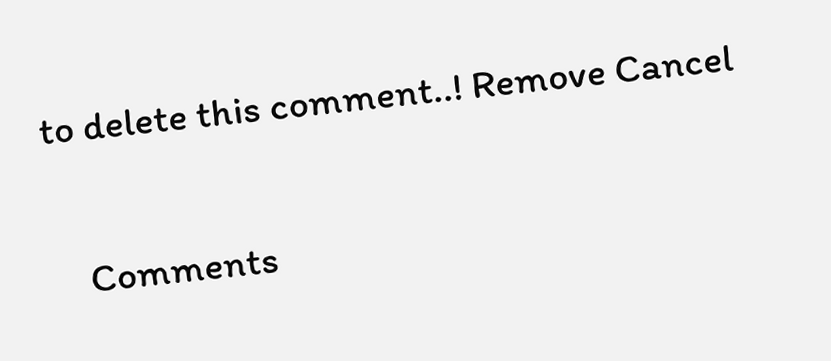to delete this comment..! Remove Cancel

    Comments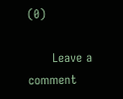(0)

      Leave a comment